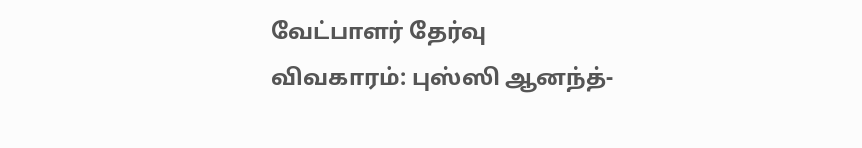வேட்பாளர் தேர்வு விவகாரம்: புஸ்ஸி ஆனந்த்-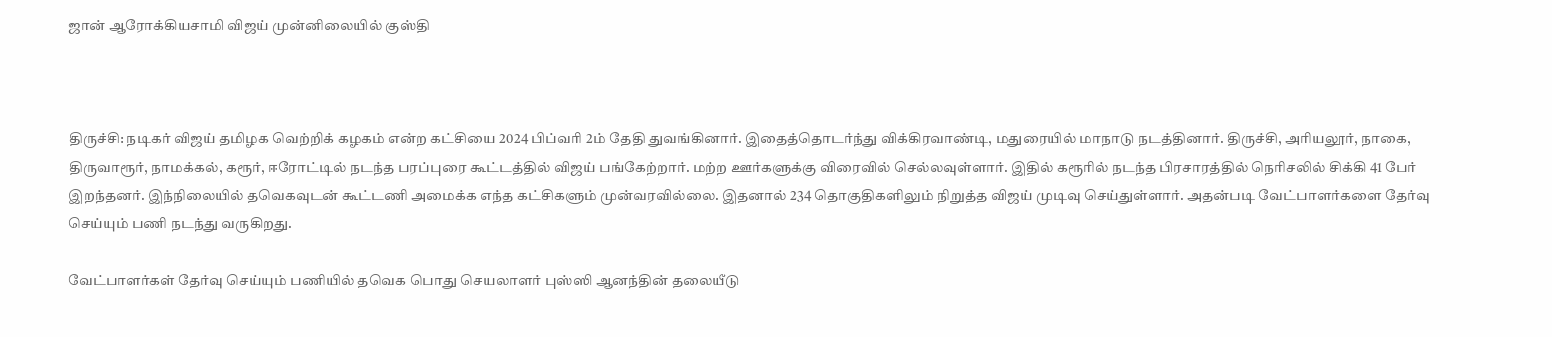ஜான் ஆரோக்கியசாமி விஜய் முன்னிலையில் குஸ்தி



திருச்சி: நடிகர் விஜய் தமிழக வெற்றிக் கழகம் என்ற கட்சியை 2024 பிப்வரி 2ம் தேதி துவங்கினார். இதைத்தொடர்ந்து விக்கிரவாண்டி, மதுரையில் மாநாடு நடத்தினார். திருச்சி, அரியலூர், நாகை, திருவாரூர், நாமக்கல், கரூர், ஈரோட்டில் நடந்த பரப்புரை கூட்டத்தில் விஜய் பங்கேற்றார். மற்ற ஊர்களுக்கு விரைவில் செல்லவுள்ளார். இதில் கரூரில் நடந்த பிரசாரத்தில் நெரிசலில் சிக்கி 41 பேர் இறந்தனர். இந்நிலையில் தவெகவுடன் கூட்டணி அமைக்க எந்த கட்சிகளும் முன்வரவில்லை. இதனால் 234 தொகுதிகளிலும் நிறுத்த விஜய் முடிவு செய்துள்ளார். அதன்படி வேட்பாளர்களை தேர்வு செய்யும் பணி நடந்து வருகிறது.

வேட்பாளர்கள் தேர்வு செய்யும் பணியில் தவெக பொது செயலாளர் புஸ்ஸி ஆனந்தின் தலையீடு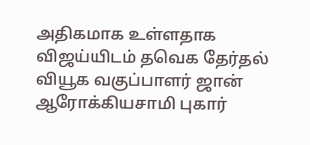அதிகமாக உள்ளதாக விஜய்யிடம் தவெக தேர்தல் வியூக வகுப்பாளர் ஜான் ஆரோக்கியசாமி புகார்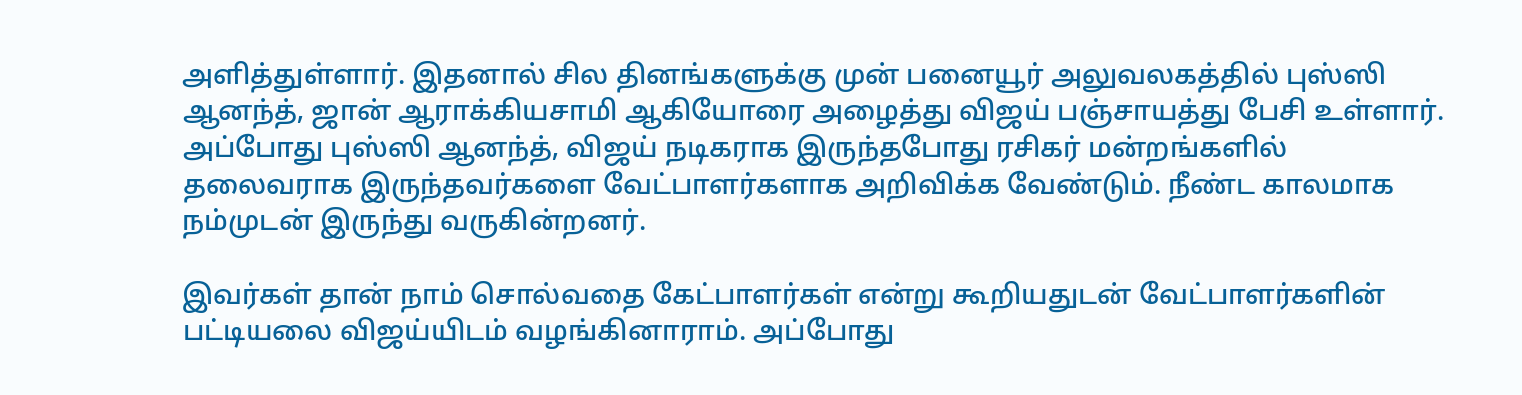அளித்துள்ளார். இதனால் சில தினங்களுக்கு முன் பனையூர் அலுவலகத்தில் புஸ்ஸி ஆனந்த், ஜான் ஆராக்கியசாமி ஆகியோரை அழைத்து விஜய் பஞ்சாயத்து பேசி உள்ளார். அப்போது புஸ்ஸி ஆனந்த், விஜய் நடிகராக இருந்தபோது ரசிகர் மன்றங்களில் தலைவராக இருந்தவர்களை வேட்பாளர்களாக அறிவிக்க வேண்டும். நீண்ட காலமாக நம்முடன் இருந்து வருகின்றனர்.

இவர்கள் தான் நாம் சொல்வதை கேட்பாளர்கள் என்று கூறியதுடன் வேட்பாளர்களின் பட்டியலை விஜய்யிடம் வழங்கினாராம். அப்போது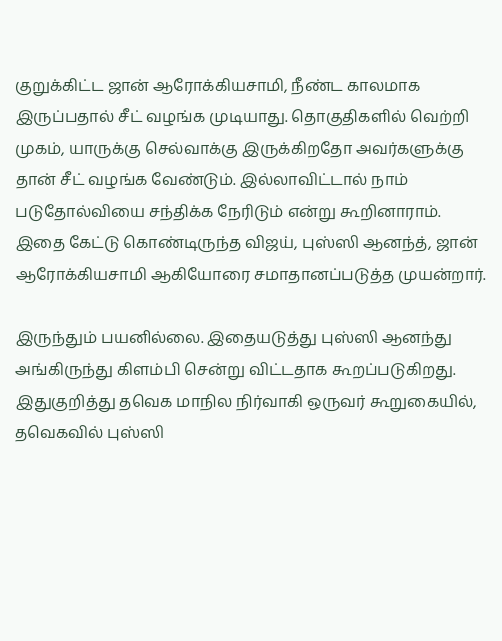குறுக்கிட்ட ஜான் ஆரோக்கியசாமி, நீண்ட காலமாக இருப்பதால் சீட் வழங்க முடியாது. தொகுதிகளில் வெற்றி முகம், யாருக்கு செல்வாக்கு இருக்கிறதோ அவர்களுக்கு தான் சீட் வழங்க வேண்டும். இல்லாவிட்டால் நாம் படுதோல்வியை சந்திக்க நேரிடும் என்று கூறினாராம். இதை கேட்டு கொண்டிருந்த விஜய், புஸ்ஸி ஆனந்த், ஜான் ஆரோக்கியசாமி ஆகியோரை சமாதானப்படுத்த முயன்றார்.

இருந்தும் பயனில்லை. இதையடுத்து புஸ்ஸி ஆனந்து அங்கிருந்து கிளம்பி சென்று விட்டதாக கூறப்படுகிறது. இதுகுறித்து தவெக மாநில நிர்வாகி ஒருவர் கூறுகையில், தவெகவில் புஸ்ஸி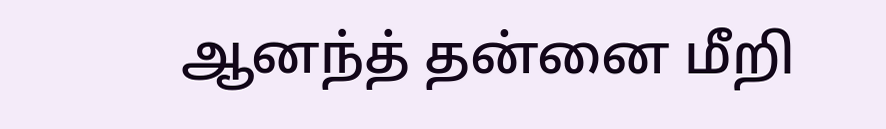ஆனந்த் தன்னை மீறி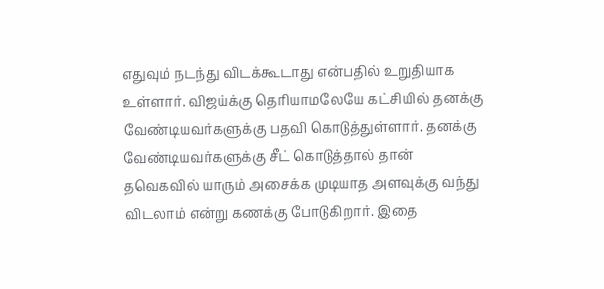எதுவும் நடந்து விடக்கூடாது என்பதில் உறுதியாக உள்ளார். விஜய்க்கு தெரியாமலேயே கட்சியில் தனக்கு வேண்டியவர்களுக்கு பதவி கொடுத்துள்ளார். தனக்கு வேண்டியவர்களுக்கு சீட் கொடுத்தால் தான் தவெகவில் யாரும் அசைக்க முடியாத அளவுக்கு வந்து விடலாம் என்று கணக்கு போடுகிறார். இதை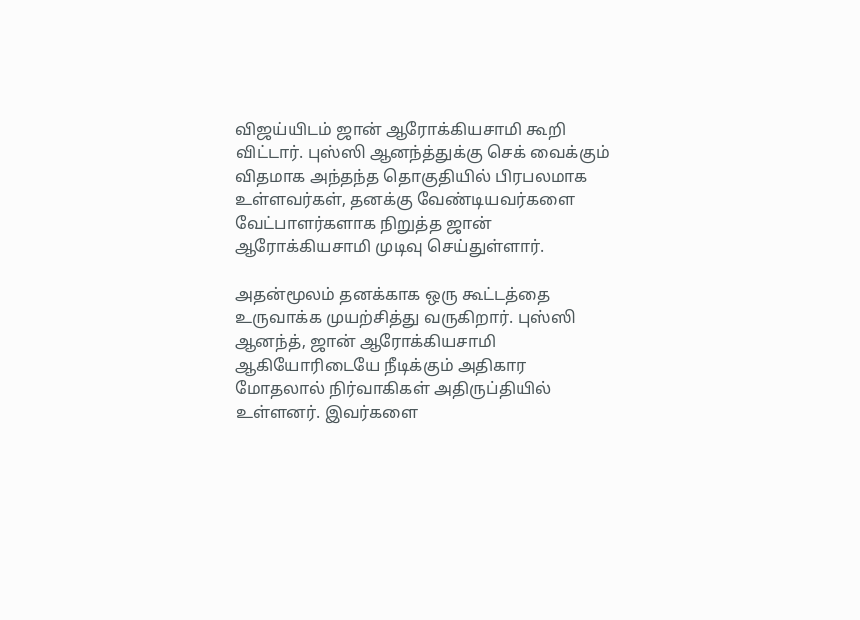விஜய்யிடம் ஜான் ஆரோக்கியசாமி கூறி விட்டார். புஸ்ஸி ஆனந்த்துக்கு செக் வைக்கும் விதமாக அந்தந்த தொகுதியில் பிரபலமாக உள்ளவர்கள், தனக்கு வேண்டியவர்களை வேட்பாளர்களாக நிறுத்த ஜான் ஆரோக்கியசாமி முடிவு செய்துள்ளார்.

அதன்மூலம் தனக்காக ஒரு கூட்டத்தை உருவாக்க முயற்சித்து வருகிறார். புஸ்ஸி ஆனந்த், ஜான் ஆரோக்கியசாமி ஆகியோரிடையே நீடிக்கும் அதிகார மோதலால் நிர்வாகிகள் அதிருப்தியில் உள்ளனர். இவர்களை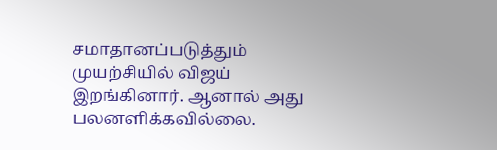சமாதானப்படுத்தும் முயற்சியில் விஜய் இறங்கினார். ஆனால் அது பலனளிக்கவில்லை.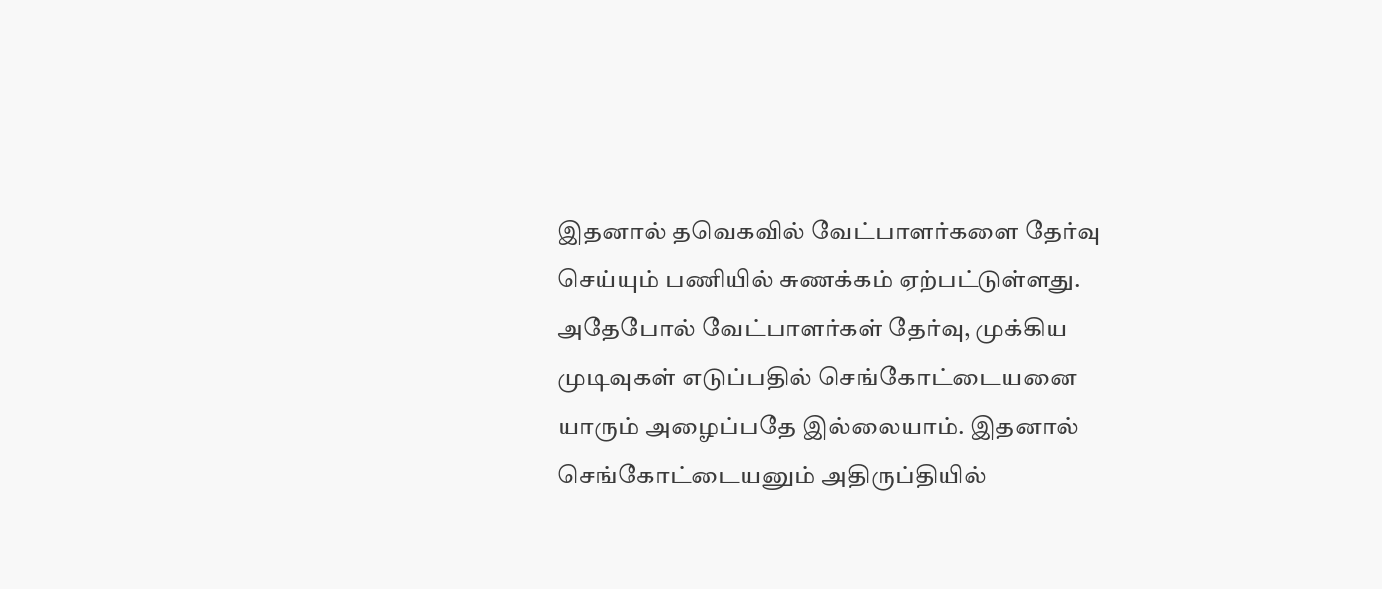இதனால் தவெகவில் வேட்பாளர்களை தேர்வு செய்யும் பணியில் சுணக்கம் ஏற்பட்டுள்ளது. அதேபோல் வேட்பாளர்கள் தேர்வு, முக்கிய முடிவுகள் எடுப்பதில் செங்கோட்டையனை யாரும் அழைப்பதே இல்லையாம். இதனால் செங்கோட்டையனும் அதிருப்தியில்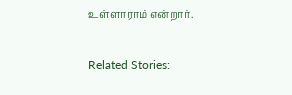உள்ளாராம் என்றார்.

Related Stories: